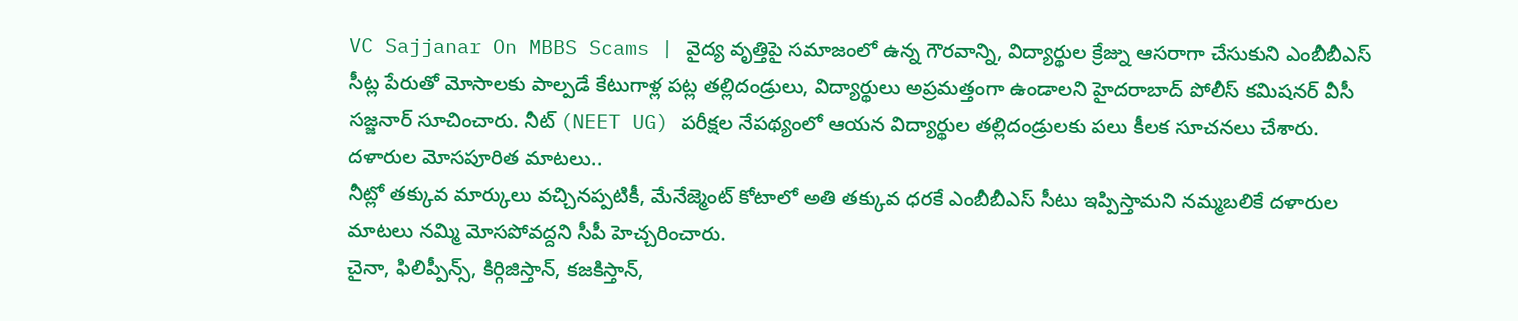VC Sajjanar On MBBS Scams | వైద్య వృత్తిపై సమాజంలో ఉన్న గౌరవాన్ని, విద్యార్థుల క్రేజ్ను ఆసరాగా చేసుకుని ఎంబీబీఎస్ సీట్ల పేరుతో మోసాలకు పాల్పడే కేటుగాళ్ల పట్ల తల్లిదండ్రులు, విద్యార్థులు అప్రమత్తంగా ఉండాలని హైదరాబాద్ పోలీస్ కమిషనర్ వీసీ సజ్జనార్ సూచించారు. నీట్ (NEET UG) పరీక్షల నేపథ్యంలో ఆయన విద్యార్థుల తల్లిదండ్రులకు పలు కీలక సూచనలు చేశారు.
దళారుల మోసపూరిత మాటలు..
నీట్లో తక్కువ మార్కులు వచ్చినప్పటికీ, మేనేజ్మెంట్ కోటాలో అతి తక్కువ ధరకే ఎంబీబీఎస్ సీటు ఇప్పిస్తామని నమ్మబలికే దళారుల మాటలు నమ్మి మోసపోవద్దని సీపీ హెచ్చరించారు.
చైనా, ఫిలిప్పీన్స్, కిర్గిజిస్తాన్, కజకిస్తాన్,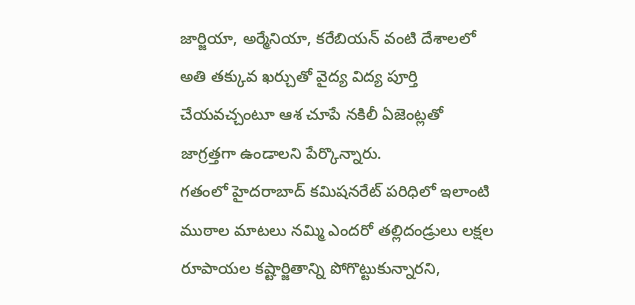జార్జియా, అర్మేనియా, కరేబియన్ వంటి దేశాలలో అతి తక్కువ ఖర్చుతో వైద్య విద్య పూర్తి చేయవచ్చంటూ ఆశ చూపే నకిలీ ఏజెంట్లతో జాగ్రత్తగా ఉండాలని పేర్కొన్నారు.
గతంలో హైదరాబాద్ కమిషనరేట్ పరిధిలో ఇలాంటి ముఠాల మాటలు నమ్మి ఎందరో తల్లిదండ్రులు లక్షల రూపాయల కష్టార్జితాన్ని పోగొట్టుకున్నారని,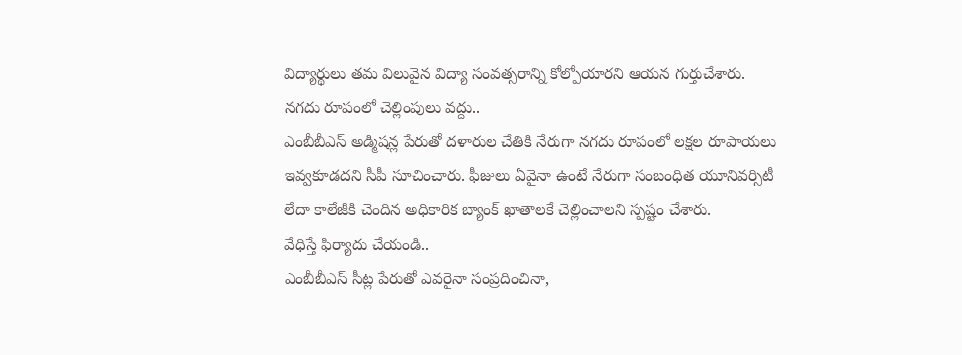విద్యార్థులు తమ విలువైన విద్యా సంవత్సరాన్ని కోల్పోయారని ఆయన గుర్తుచేశారు.
నగదు రూపంలో చెల్లింపులు వద్దు..
ఎంబీబీఎస్ అడ్మిషన్ల పేరుతో దళారుల చేతికి నేరుగా నగదు రూపంలో లక్షల రూపాయలు ఇవ్వకూడదని సీపీ సూచించారు. ఫీజులు ఏవైనా ఉంటే నేరుగా సంబంధిత యూనివర్సిటీ లేదా కాలేజీకి చెందిన అధికారిక బ్యాంక్ ఖాతాలకే చెల్లించాలని స్పష్టం చేశారు.
వేధిస్తే ఫిర్యాదు చేయండి..
ఎంబీబీఎస్ సీట్ల పేరుతో ఎవరైనా సంప్రదించినా,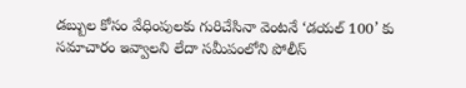డబ్బుల కోసం వేధింపులకు గురిచేసినా వెంటనే ‘డయల్ 100’ కు సమాచారం ఇవ్వాలని లేదా సమీపంలోని పోలీస్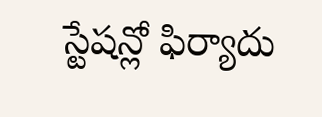స్టేషన్లో ఫిర్యాదు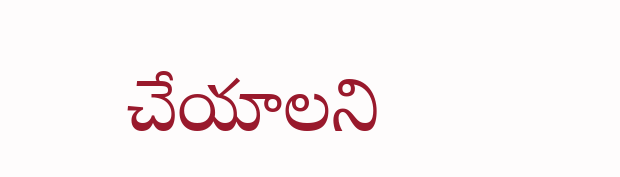చేయాలని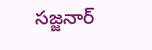సజ్జనార్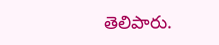తెలిపారు.